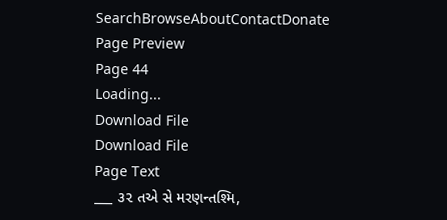SearchBrowseAboutContactDonate
Page Preview
Page 44
Loading...
Download File
Download File
Page Text
___ ૩૨ તએ સે મરણન્તશ્મિ,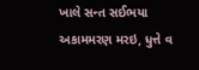ખાલે સન્ત સઈભયા અકામમરણ મરઇ, ધુત્તે વ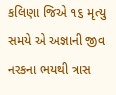કલિણા જિએ ૧૬ મૃત્યુ સમયે એ અજ્ઞાની જીવ નરકના ભયથી ત્રાસ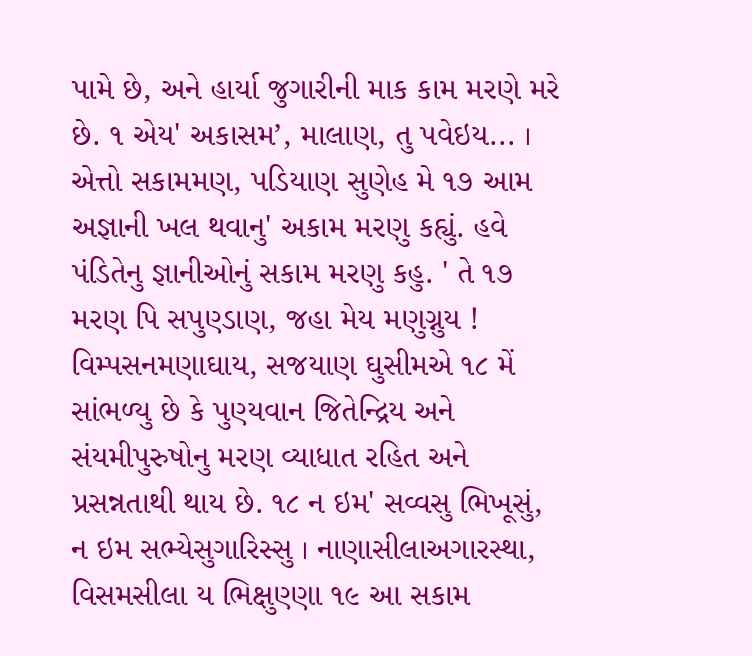પામે છે, અને હાર્યા જુગારીની માક કામ મરણે મરે છે. ૧ એય' અકાસમ’, માલાણ, તુ પવેઇય... । એત્તો સકામમણ, પડિયાણ સુણેહ મે ૧૭ આમ અજ્ઞાની ખલ થવાનુ' અકામ મરણુ કહ્યું. હવે પંડિતેનુ જ્ઞાનીઓનું સકામ મરણુ કહુ. ' તે ૧૭ મરણ પિ સપુણ્ડાણ, જહા મેય મણુગ્નુય ! વિમ્પસનમણાઘાય, સજયાણ ઘુસીમએ ૧૮ મેં સાંભળ્યુ છે કે પુણ્યવાન જિતેન્દ્રિય અને સંયમીપુરુષોનુ મરણ વ્યાધાત રહિત અને પ્રસન્નતાથી થાય છે. ૧૮ ન ઇમ' સવ્વસુ ભિખૂસું, ન ઇમ સભ્યેસુગારિસ્સુ । નાણાસીલાઅગારસ્થા, વિસમસીલા ય ભિક્ષુણ્ણા ૧૯ આ સકામ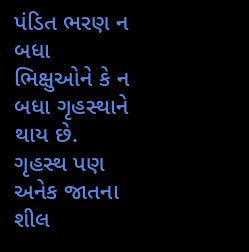પંડિત ભરણ ન બધા ભિક્ષુઓને કે ન બધા ગૃહસ્થાને થાય છે. ગૃહસ્થ પણ અનેક જાતના શીલ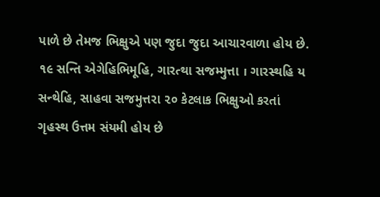પાળે છે તેમજ ભિક્ષુએ પણ જુદા જુદા આચારવાળા હોય છે. ૧૯ સન્તિ એગેહિભિમૂહિ, ગારત્થા સજમ્મુત્તા । ગારસ્થહિ ય સન્થેહિ, સાહવા સજમુત્તરા ૨૦ કેટલાક ભિક્ષુઓ કરતાં ગૃહસ્થ ઉત્તમ સંયમી હોય છે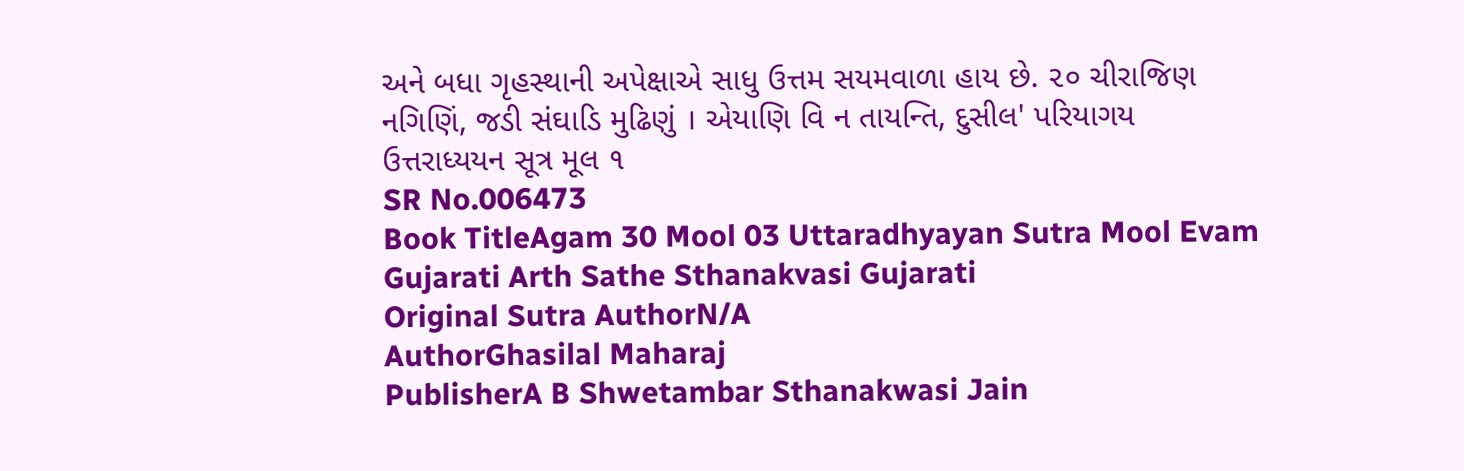અને બધા ગૃહસ્થાની અપેક્ષાએ સાધુ ઉત્તમ સયમવાળા હાય છે. ૨૦ ચીરાજિણ નગિણિં, જડી સંઘાડિ મુઢિણું । એયાણિ વિ ન તાયન્તિ, દુસીલ' પરિયાગય ઉત્તરાધ્યયન સૂત્ર મૂલ ૧
SR No.006473
Book TitleAgam 30 Mool 03 Uttaradhyayan Sutra Mool Evam Gujarati Arth Sathe Sthanakvasi Gujarati
Original Sutra AuthorN/A
AuthorGhasilal Maharaj
PublisherA B Shwetambar Sthanakwasi Jain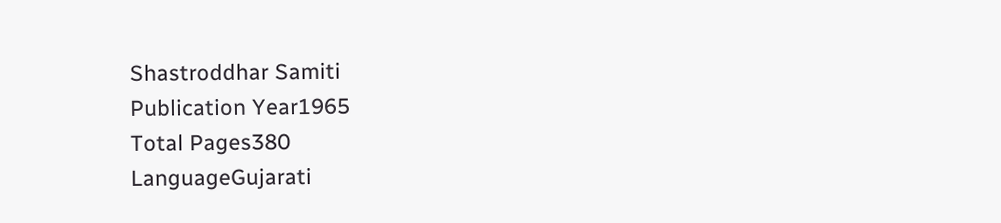Shastroddhar Samiti
Publication Year1965
Total Pages380
LanguageGujarati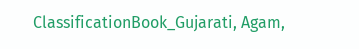ClassificationBook_Gujarati, Agam,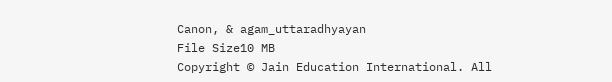Canon, & agam_uttaradhyayan
File Size10 MB
Copyright © Jain Education International. All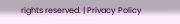rights reserved. | Privacy Policy